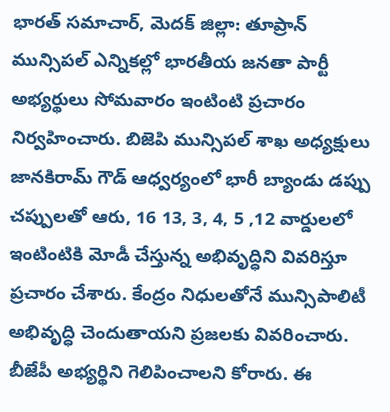భారత్ సమాచార్, మెదక్ జిల్లా: తూప్రాన్ మున్సిపల్ ఎన్నికల్లో భారతీయ జనతా పార్టీ అభ్యర్థులు సోమవారం ఇంటింటి ప్రచారం నిర్వహించారు. బిజెపి మున్సిపల్ శాఖ అధ్యక్షులు జానకిరామ్ గౌడ్ ఆధ్వర్యంలో భారీ బ్యాండు డప్పు చప్పులతో ఆరు, 16 13, 3, 4, 5 ,12 వార్డులలో ఇంటింటికి మోడీ చేస్తున్న అభివృద్ధిని వివరిస్తూ ప్రచారం చేశారు. కేంద్రం నిధులతోనే మున్సిపాలిటీ అభివృద్ధి చెందుతాయని ప్రజలకు వివరించారు. బీజేపీ అభ్యర్థిని గెలిపించాలని కోరారు. ఈ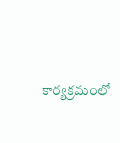కార్యక్రమంలో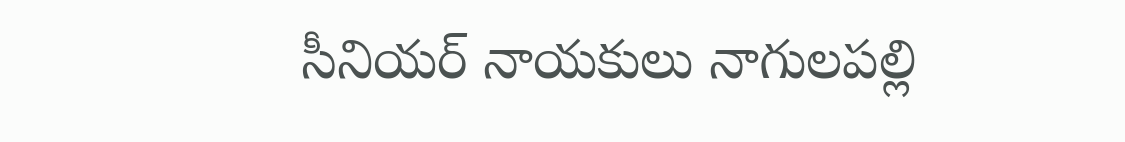సీనియర్ నాయకులు నాగులపల్లి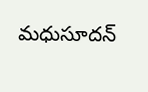మధుసూదన్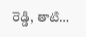రెడ్డి, తాటి…